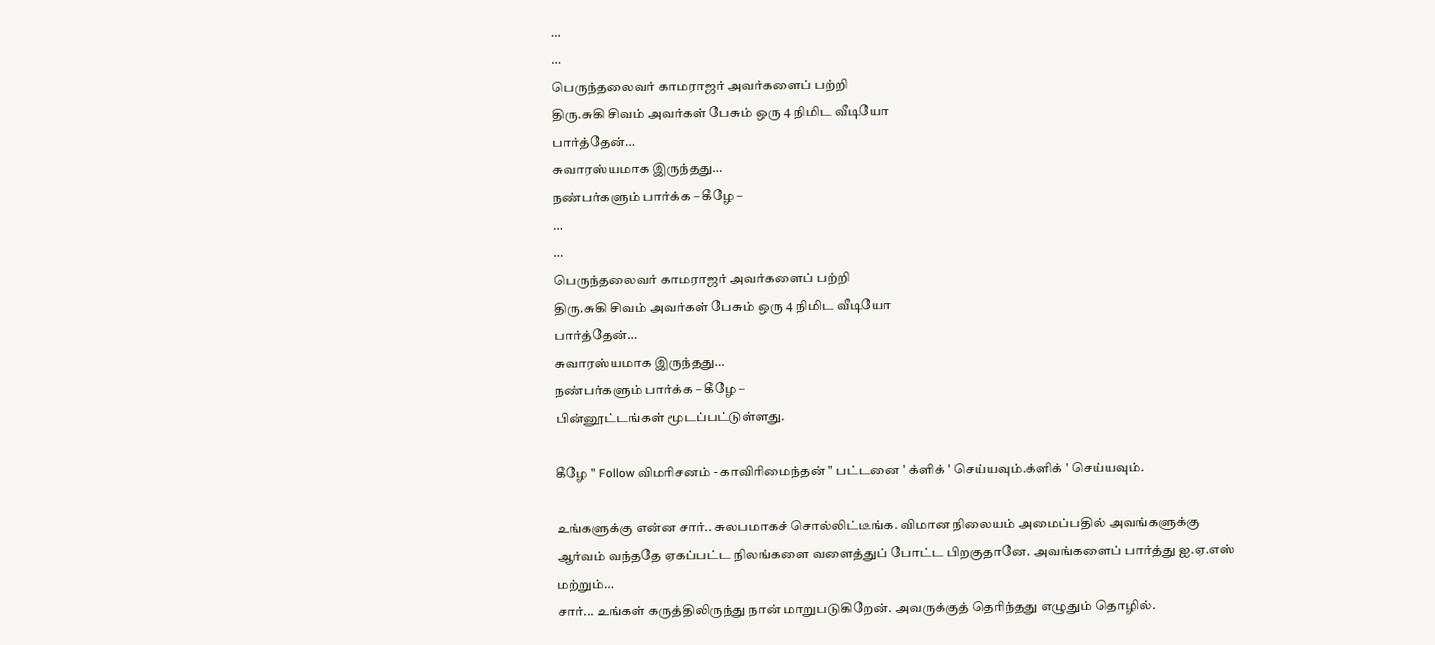…
…
பெருந்தலைவர் காமராஜர் அவர்களைப் பற்றி
திரு.சுகி சிவம் அவர்கள் பேசும் ஒரு 4 நிமிட வீடியோ
பார்த்தேன்…
சுவாரஸ்யமாக இருந்தது…
நண்பர்களும் பார்க்க – கீழே –
…
…
பெருந்தலைவர் காமராஜர் அவர்களைப் பற்றி
திரு.சுகி சிவம் அவர்கள் பேசும் ஒரு 4 நிமிட வீடியோ
பார்த்தேன்…
சுவாரஸ்யமாக இருந்தது…
நண்பர்களும் பார்க்க – கீழே –
பின்னூட்டங்கள் மூடப்பட்டுள்ளது.

கீழே " Follow விமரிசனம் - காவிரிமைந்தன் " பட்டனை ' க்ளிக் ' செய்யவும்.க்ளிக் ' செய்யவும்.

உங்களுக்கு என்ன சார்.. சுலபமாகச் சொல்லிட்டீங்க. விமான நிலையம் அமைப்பதில் அவங்களுக்கு ஆர்வம் வந்ததே ஏகப்பட்ட நிலங்களை வளைத்துப் போட்ட பிறகுதானே. அவங்களைப் பார்த்து ஐ.ஏ.எஸ் மற்றும்…
சார்... உங்கள் கருத்திலிருந்து நான் மாறுபடுகிறேன். அவருக்குத் தெரிந்தது எழுதும் தொழில்.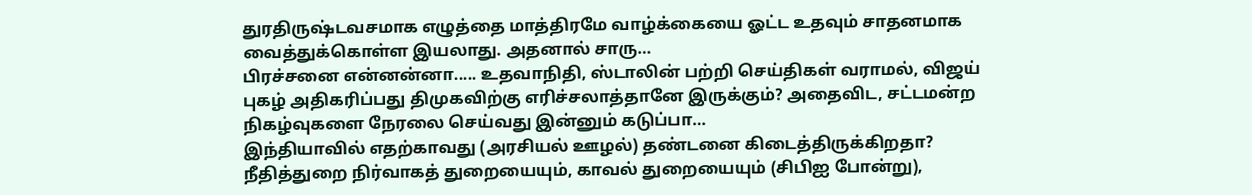துரதிருஷ்டவசமாக எழுத்தை மாத்திரமே வாழ்க்கையை ஓட்ட உதவும் சாதனமாக வைத்துக்கொள்ள இயலாது. அதனால் சாரு…
பிரச்சனை என்னன்னா..... உதவாநிதி, ஸ்டாலின் பற்றி செய்திகள் வராமல், விஜய் புகழ் அதிகரிப்பது திமுகவிற்கு எரிச்சலாத்தானே இருக்கும்? அதைவிட, சட்டமன்ற நிகழ்வுகளை நேரலை செய்வது இன்னும் கடுப்பா…
இந்தியாவில் எதற்காவது (அரசியல் ஊழல்) தண்டனை கிடைத்திருக்கிறதா? நீதித்துறை நிர்வாகத் துறையையும், காவல் துறையையும் (சிபிஐ போன்று),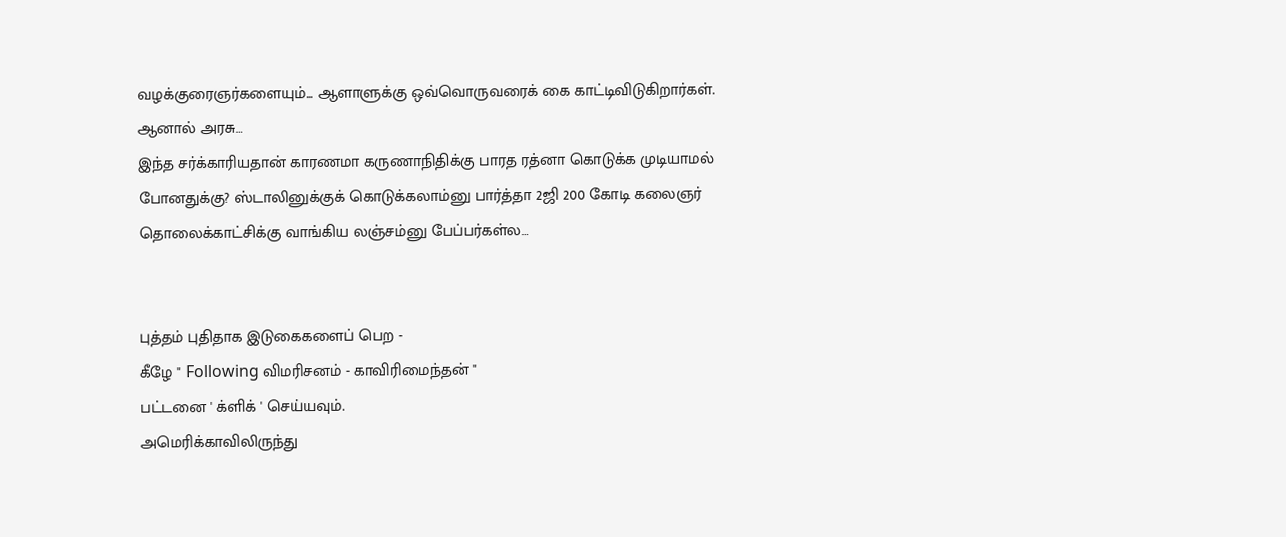வழக்குரைஞர்களையும்... ஆளாளுக்கு ஒவ்வொருவரைக் கை காட்டிவிடுகிறார்கள். ஆனால் அரசு…
இந்த சர்க்காரியதான் காரணமா கருணாநிதிக்கு பாரத ரத்னா கொடுக்க முடியாமல் போனதுக்கு? ஸ்டாலினுக்குக் கொடுக்கலாம்னு பார்த்தா 2ஜி 200 கோடி கலைஞர் தொலைக்காட்சிக்கு வாங்கிய லஞ்சம்னு பேப்பர்கள்ல…


புத்தம் புதிதாக இடுகைகளைப் பெற -
கீழே " Following விமரிசனம் - காவிரிமைந்தன் "
பட்டனை ' க்ளிக் ' செய்யவும்.
அமெரிக்காவிலிருந்து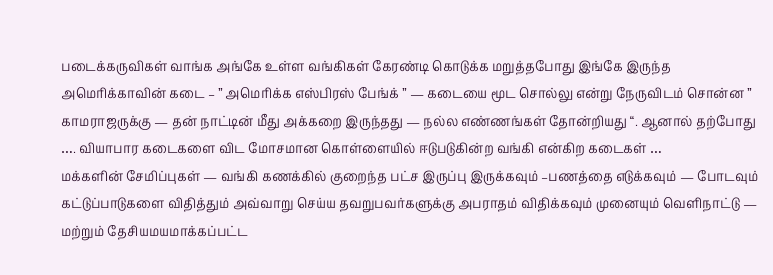படைக்கருவிகள் வாங்க அங்கே உள்ள வங்கிகள் கேரண்டி கொடுக்க மறுத்தபோது இங்கே இருந்த அமெரிக்காவின் கடை – ” அமெரிக்க எஸ்பிரஸ் பேங்க் ” — கடையை மூட சொல்லு என்று நேருவிடம் சொன்ன ” காமராஜருக்கு — தன் நாட்டின் மீது அக்கறை இருந்தது — நல்ல எண்ணங்கள் தோன்றியது “. ஆனால் தற்போது …. வியாபார கடைகளை விட மோசமான கொள்ளையில் ஈடுபடுகின்ற வங்கி என்கிற கடைகள் …
மக்களின் சேமிப்புகள் — வங்கி கணக்கில் குறைந்த பட்ச இருப்பு இருக்கவும் –பணத்தை எடுக்கவும் — போடவும் கட்டுப்பாடுகளை விதித்தும் அவ்வாறு செய்ய தவறுபவர்களுக்கு அபராதம் விதிக்கவும் முனையும் வெளிநாட்டு — மற்றும் தேசியமயமாக்கப்பட்ட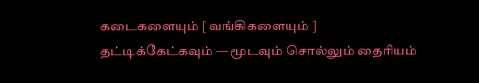கடைகளையும் [ வங்கிகளையும் ] தட்டிக்கேட்கவும் — மூடவும் சொல்லும் தைரியம்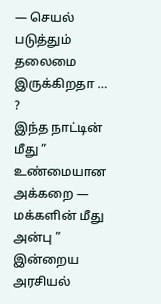— செயல் படுத்தும் தலைமை இருக்கிறதா … ?
இந்த நாட்டின் மீது ” உண்மையான அக்கறை — மக்களின் மீது அன்பு ” இன்றைய அரசியல்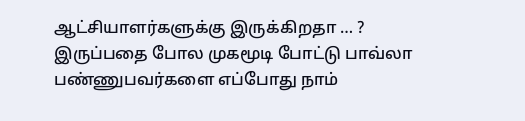ஆட்சியாளர்களுக்கு இருக்கிறதா … ? இருப்பதை போல முகமூடி போட்டு பாவ்லா பண்ணுபவர்களை எப்போது நாம்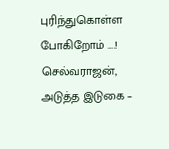புரிந்துகொள்ள போகிறோம் ….!
செல்வராஜன்,
அடுத்த இடுகை –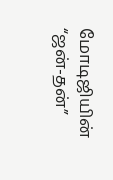மோடிஜியின் “ஜன்-தன்”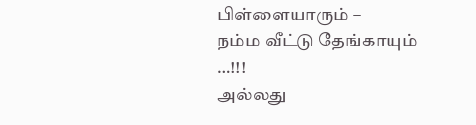பிள்ளையாரும் –
நம்ம வீட்டு தேங்காயும் …!!!
அல்லது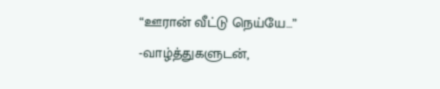“ஊரான் வீட்டு நெய்யே…”
-வாழ்த்துகளுடன்,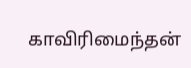காவிரிமைந்தன்